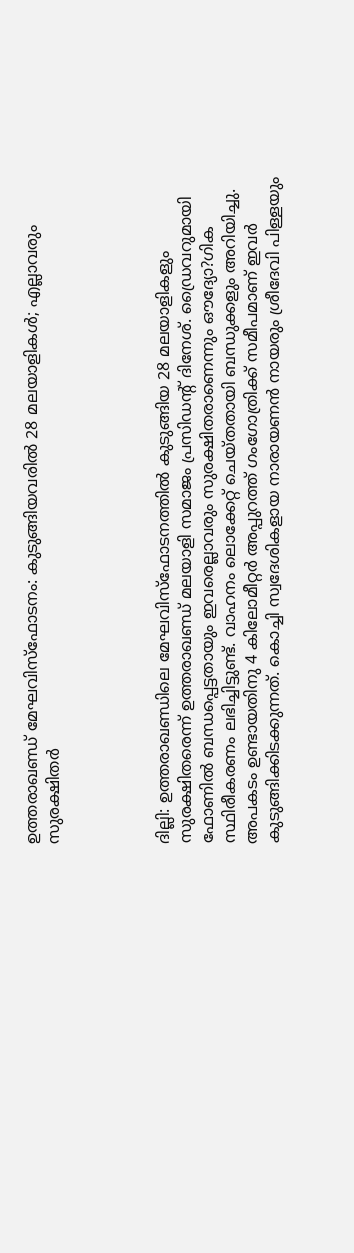ഉത്തരാഖണ്ഡ് മേഘവിസ്‌ഫോടനം: കുടുങ്ങിയവരില്‍ 28 മലയാളികള്‍; എല്ലാവരും സുരക്ഷിതര്‍




ദില്ലി: ഉത്തരാഖണ്ഡിലെ മേഘവിസ്‌ഫോടനത്തില്‍ കുടുങ്ങിയ 28 മലയാളികളും സുരക്ഷിതരെന്ന് ഉത്തരാഖണ്ഡ് മലയാളി സമാജം പ്രസിഡന്റ് ദിനേശ്. ഡ്രൈവറുമായി ഫോണില്‍ ബന്ധപ്പെട്ടതായും ഇവരെല്ലാവരും സുരക്ഷിതരാണെന്നും ഔദ്യോ?ഗിക സ്ഥിരീകരണം ലഭിച്ചിട്ടുണ്ട്. വാഹനം ലൊക്കേറ്റ് ചെയ്തതായി ബന്ധുക്കളും അറിയിച്ചു. അപകടം ഉണ്ടായതിനു 4 കിലോമീറ്റര്‍ അപ്പുറത്ത് ഗംഗോത്രിക്ക് സമീപമാണ് ഇവര്‍ കുടുങ്ങിക്കിടക്കുന്നത്. കൊച്ചി സ്വദേശികളായ നാരായണന്‍ നായരും ശ്രീദേവി പിള്ളയും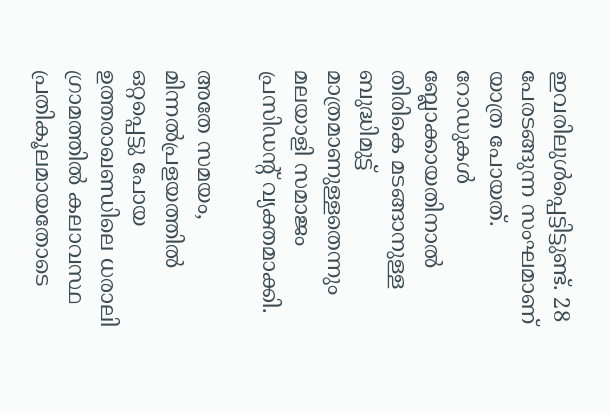ഇവരിലുള്‍പ്പെട്ടിട്ടുണ്ട്. 28 പേരടങ്ങുന്ന സംഘമാണ് യാത്ര പോയത്. റോഡുകള്‍ ബ്ലോക്കായതിനാല്‍ തിരികെ മടങ്ങാനുള്ള ബുദ്ധിമുട്ട് മാത്രമാണുള്ളതെന്നും മലയാളി സമാജം പ്രസിഡന്റ് വ്യക്തമാക്കി.

അതേ സമയം, മിന്നല്‍പ്രളയത്തില്‍ ഒറ്റപ്പെട്ടു പോയ ഉത്തരാഖണ്ഡിലെ ധരാലി ഗ്രാമത്തില്‍ കലാവസ്ഥ പ്രതികൂലമായതോടെ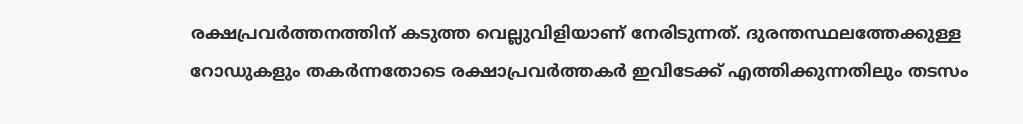രക്ഷപ്രവര്‍ത്തനത്തിന് കടുത്ത വെല്ലുവിളിയാണ് നേരിടുന്നത്. ദുരന്തസ്ഥലത്തേക്കുള്ള റോഡുകളും തകര്‍ന്നതോടെ രക്ഷാപ്രവര്‍ത്തകര്‍ ഇവിടേക്ക് എത്തിക്കുന്നതിലും തടസം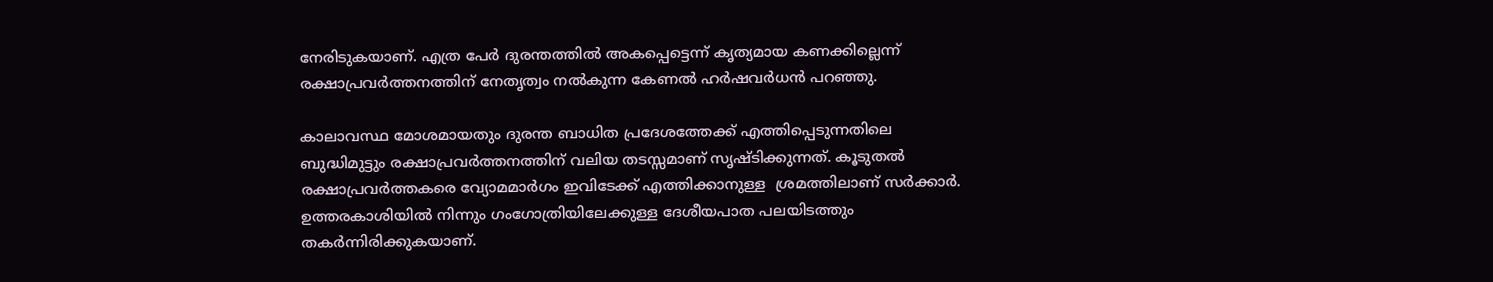നേരിടുകയാണ്. എത്ര പേര്‍ ദുരന്തത്തില്‍ അകപ്പെട്ടെന്ന് കൃത്യമായ കണക്കില്ലെന്ന് രക്ഷാപ്രവര്‍ത്തനത്തിന് നേതൃത്വം നല്‍കുന്ന കേണല്‍ ഹര്‍ഷവര്‍ധന്‍ പറഞ്ഞു.

കാലാവസ്ഥ മോശമായതും ദുരന്ത ബാധിത പ്രദേശത്തേക്ക് എത്തിപ്പെടുന്നതിലെ ബുദ്ധിമുട്ടും രക്ഷാപ്രവര്‍ത്തനത്തിന് വലിയ തടസ്സമാണ് സൃഷ്ടിക്കുന്നത്. കൂടുതല്‍ രക്ഷാപ്രവര്‍ത്തകരെ വ്യോമമാര്‍ഗം ഇവിടേക്ക് എത്തിക്കാനുള്ള  ശ്രമത്തിലാണ് സര്‍ക്കാര്‍. ഉത്തരകാശിയില്‍ നിന്നും ഗംഗോത്രിയിലേക്കുള്ള ദേശീയപാത പലയിടത്തും തകര്‍ന്നിരിക്കുകയാണ്.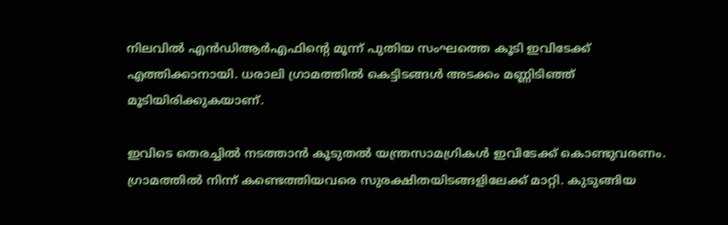നിലവില്‍ എന്‍ഡിആര്‍എഫിന്റെ മൂന്ന് പുതിയ സംഘത്തെ കൂടി ഇവിടേക്ക് എത്തിക്കാനായി. ധരാലി ഗ്രാമത്തില്‍ കെട്ടിടങ്ങള്‍ അടക്കം മണ്ണിടിഞ്ഞ് മൂടിയിരിക്കുകയാണ്.

ഇവിടെ തെരച്ചില്‍ നടത്താന്‍ കൂടുതല്‍ യന്ത്രസാമഗ്രികള്‍ ഇവിടേക്ക് കൊണ്ടുവരണം. ഗ്രാമത്തില്‍ നിന്ന് കണ്ടെത്തിയവരെ സുരക്ഷിതയിടങ്ങളിലേക്ക് മാറ്റി. കുടുങ്ങിയ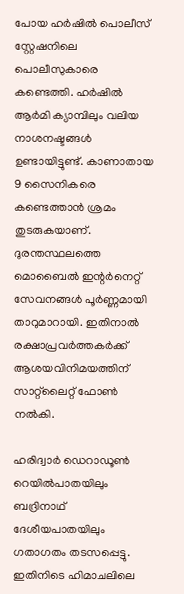പോയ ഹര്‍ഷില്‍ പൊലീസ് സ്റ്റേഷനിലെ പൊലീസുകാരെ കണ്ടെത്തി. ഹര്‍ഷില്‍ ആര്‍മി ക്യാമ്പിലും വലിയ നാശനഷ്ടങ്ങള്‍ ഉണ്ടായിട്ടുണ്ട്. കാണാതായ 9 സൈനികരെ കണ്ടെത്താന്‍ ശ്രമം തുടരുകയാണ്. ദുരന്തസ്ഥലത്തെ മൊബൈല്‍ ഇന്റര്‍നെറ്റ് സേവനങ്ങള്‍ പൂര്‍ണ്ണമായി താറുമാറായി. ഇതിനാല്‍ രക്ഷാപ്രവര്‍ത്തകര്‍ക്ക് ആശയവിനിമയത്തിന് സാറ്റ്‌ലൈറ്റ് ഫോണ്‍ നല്‍കി.

ഹരിദ്വാര്‍ ഡെറാഡൂണ്‍ റെയില്‍പാതയിലും ബദ്രിനാഥ് ദേശീയപാതയിലും ഗതാഗതം തടസപ്പെട്ടു. ഇതിനിടെ ഹിമാചലിലെ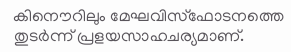കിനൌറിലും മേഘവിസ്‌ഫോടനത്തെ തുടര്‍ന്ന് പ്രളയസാഹചര്യമാണ്.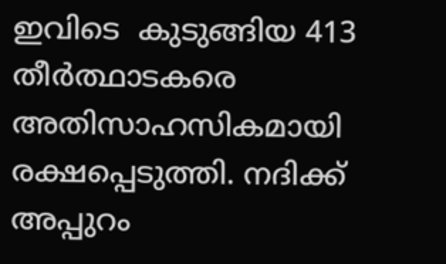ഇവിടെ  കുടുങ്ങിയ 413 തീര്‍ത്ഥാടകരെ അതിസാഹസികമായി രക്ഷപ്പെടുത്തി. നദിക്ക് അപ്പുറം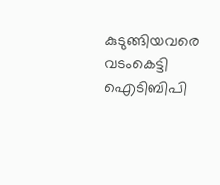കുടുങ്ങിയവരെ വടംകെട്ടി ഐടിബിപി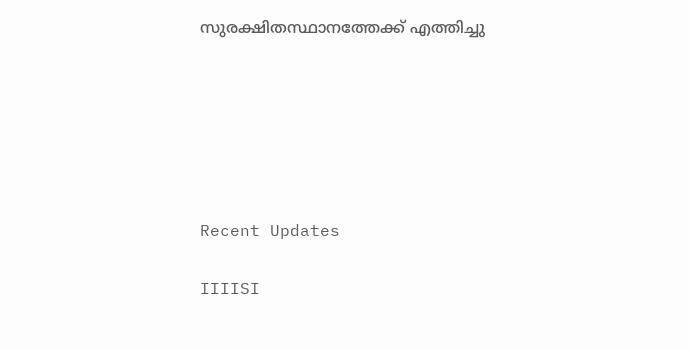സുരക്ഷിതസ്ഥാനത്തേക്ക് എത്തിച്ചു






Recent Updates

IIIISI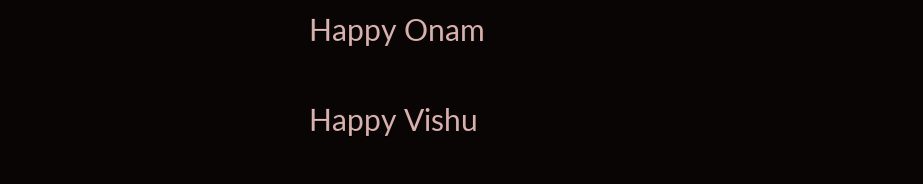Happy Onam

Happy Vishu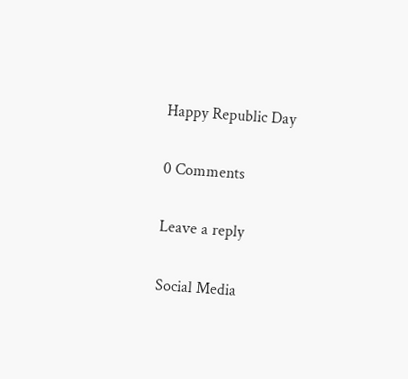Happy Republic Day

0 Comments

Leave a reply

Social Media